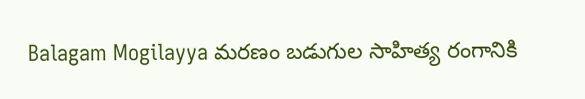Balagam Mogilayya మరణం బడుగుల సాహిత్య రంగానికి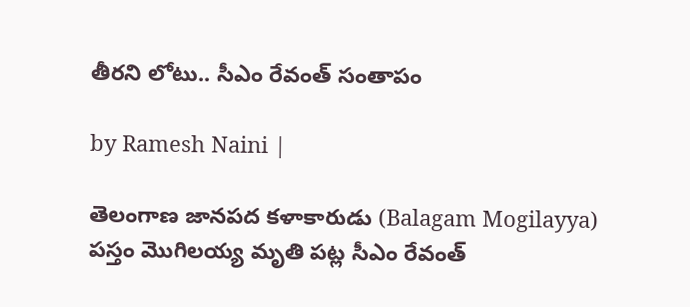తీరని లోటు.. సీఎం రేవంత్ సంతాపం

by Ramesh Naini |

తెలంగాణ జానపద కళాకారుడు (Balagam Mogilayya) పస్తం మొగిలయ్య మృతి పట్ల సీఎం రేవంత్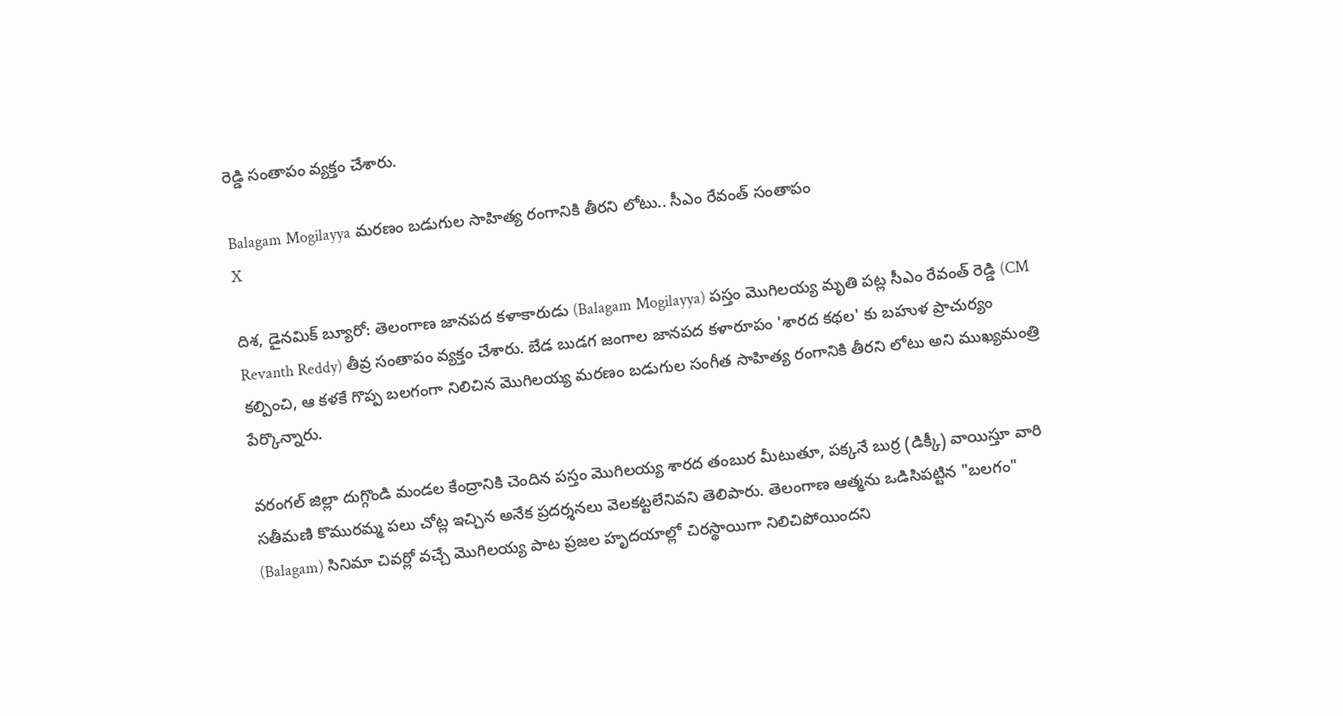రెడ్డి సంతాపం వ్యక్తం చేశారు.

Balagam Mogilayya మరణం బడుగుల సాహిత్య రంగానికి తీరని లోటు.. సీఎం రేవంత్ సంతాపం
X

దిశ, డైనమిక్ బ్యూరో: తెలంగాణ జానపద కళాకారుడు (Balagam Mogilayya) పస్తం మొగిలయ్య మృతి పట్ల సీఎం రేవంత్ రెడ్డి (CM Revanth Reddy) తీవ్ర సంతాపం వ్యక్తం చేశారు. బేడ బుడగ జంగాల జానపద కళారూపం 'శారద కథల' కు బహుళ ప్రాచుర్యం కల్పించి, ఆ కళకే గొప్ప బలగంగా నిలిచిన మొగిలయ్య మరణం బడుగుల సంగీత సాహిత్య రంగానికి తీరని లోటు అని ముఖ్యమంత్రి పేర్కొన్నారు.

వరంగల్‌ జిల్లా దుగ్గొండి మండల కేంద్రానికి చెందిన పస్తం మొగిలయ్య శారద తంబుర మీటుతూ, పక్కనే బుర్ర (డిక్కీ) వాయిస్తూ వారి సతీమణి కొమురమ్మ పలు చోట్ల ఇచ్చిన అనేక ప్రదర్శనలు వెలకట్టలేనివని తెలిపారు. తెలంగాణ ఆత్మను ఒడిసిపట్టిన "బలగం" (Balagam) సినిమా చివర్లో వచ్చే మొగిలయ్య పాట ప్రజల హృదయాల్లో చిరస్థాయిగా నిలిచిపోయిందని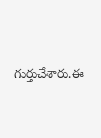గుర్తుచేశారు.ఈ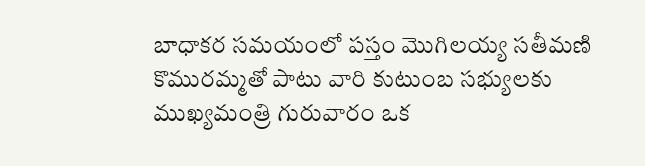బాధాకర సమయంలో పస్తం మొగిలయ్య సతీమణి కొమురమ్మతో పాటు వారి కుటుంబ సభ్యులకు ముఖ్యమంత్రి గురువారం ఒక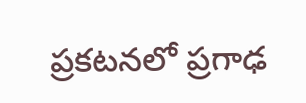ప్రకటనలో ప్రగాఢ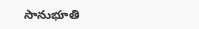సానుభూతి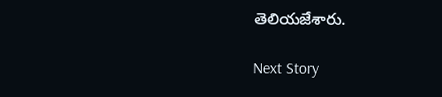తెలియజేశారు.

Next Story